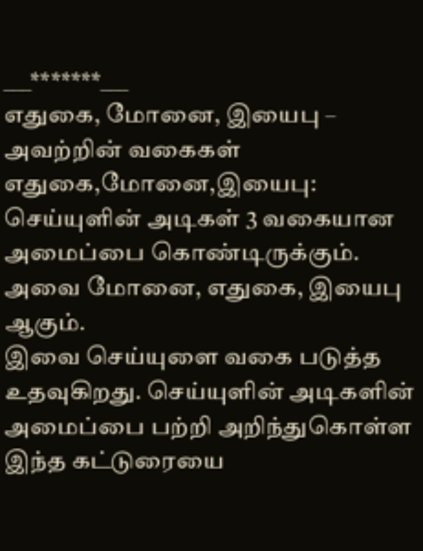___*******___
எதுகை, மோனை, இயைபு – அவற்றின் வகைகள்
எதுகை,மோனை,இயைபு:
செய்யுளின் அடிகள் 3 வகையான அமைப்பை கொண்டிருக்கும். அவை மோனை, எதுகை, இயைபு ஆகும்.
இவை செய்யுளை வகை படுத்த உதவுகிறது. செய்யுளின் அடிகளின் அமைப்பை பற்றி அறிந்துகொள்ள இந்த கட்டுரையை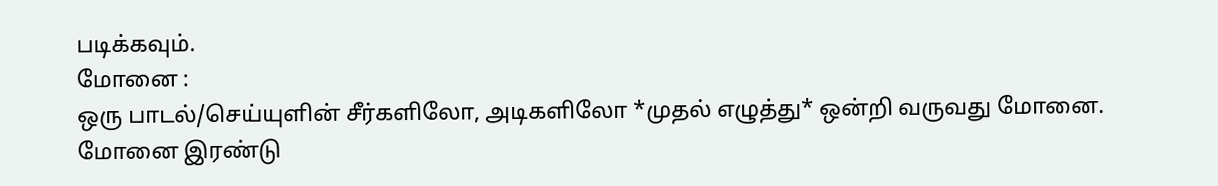படிக்கவும்.
மோனை :
ஒரு பாடல்/செய்யுளின் சீர்களிலோ, அடிகளிலோ *முதல் எழுத்து* ஒன்றி வருவது மோனை.
மோனை இரண்டு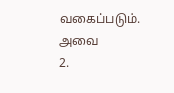வகைப்படும். அவை
2.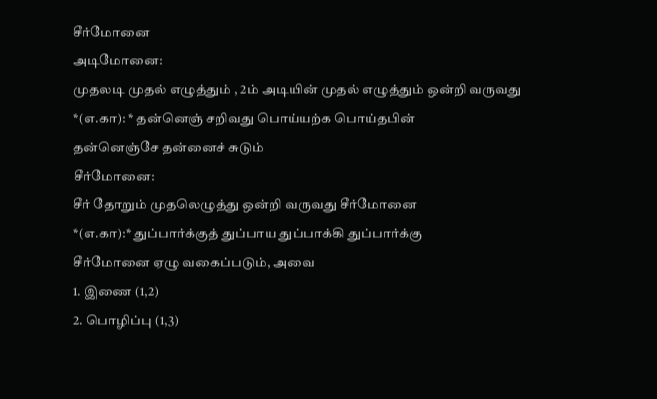சீர்மோனை
அடிமோனை:
முதலடி முதல் எழுத்தும் , 2ம் அடியின் முதல் எழுத்தும் ஒன்றி வருவது
*(எ.கா): * தன்னெஞ் சறிவது பொய்யற்க பொய்தபின்
தன்னெஞ்சே தன்னைச் சுடும்
சீர்மோனை:
சீர் தோறும் முதலெழுத்து ஒன்றி வருவது சீர்மோனை
*(எ.கா):* துப்பார்க்குத் துப்பாய துப்பாக்கி துப்பார்க்கு
சீர்மோனை ஏழு வகைப்படும், அவை
1. இணை (1,2)
2. பொழிப்பு (1,3)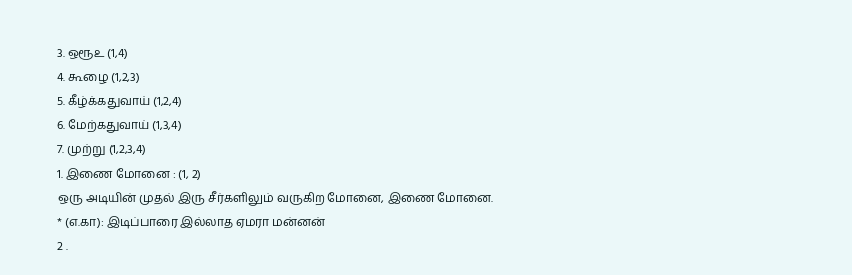3. ஒரூஉ (1,4)
4. கூழை (1,2,3)
5. கீழ்க்கதுவாய் (1,2,4)
6. மேற்கதுவாய் (1,3,4)
7. முற்று (1,2,3,4)
1. இணை மோனை : (1, 2)
ஒரு அடியின் முதல் இரு சீர்களிலும் வருகிற மோனை, இணை மோனை.
* (எ.கா): இடிப்பாரை இல்லாத ஏமரா மன்னன்
2 .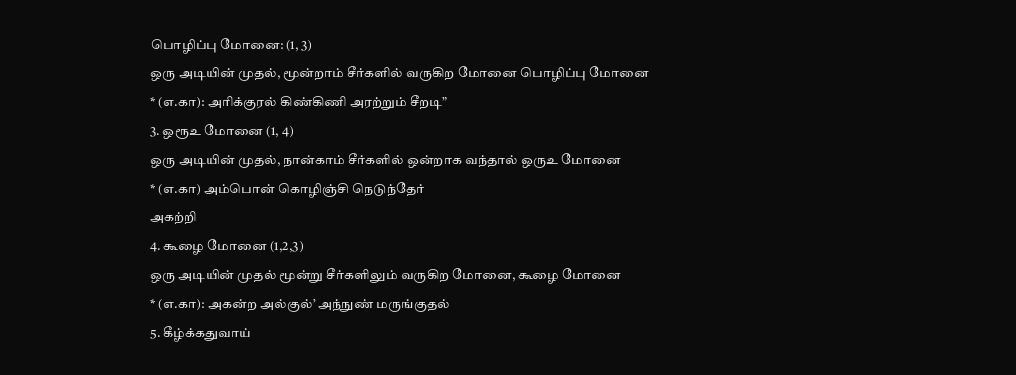பொழிப்பு மோனை: (1, 3)
ஒரு அடியின் முதல், மூன்றாம் சீர்களில் வருகிற மோனை பொழிப்பு மோனை
* (எ.கா): அரிக்குரல் கிண்கிணி அரற்றும் சீறடி”
3. ஒரூஉ மோனை (1, 4)
ஒரு அடியின் முதல், நான்காம் சீர்களில் ஒன்றாக வந்தால் ஒருஉ மோனை
* (எ.கா) அம்பொன் கொழிஞ்சி நெடுந்தேர்
அகற்றி
4. கூழை மோனை (1,2,3)
ஒரு அடியின் முதல் மூன்று சீர்களிலும் வருகிற மோனை, கூழை மோனை
* (எ.கா): அகன்ற அல்குல்’ அந்நுண் மருங்குதல்
5. கீழ்க்கதுவாய்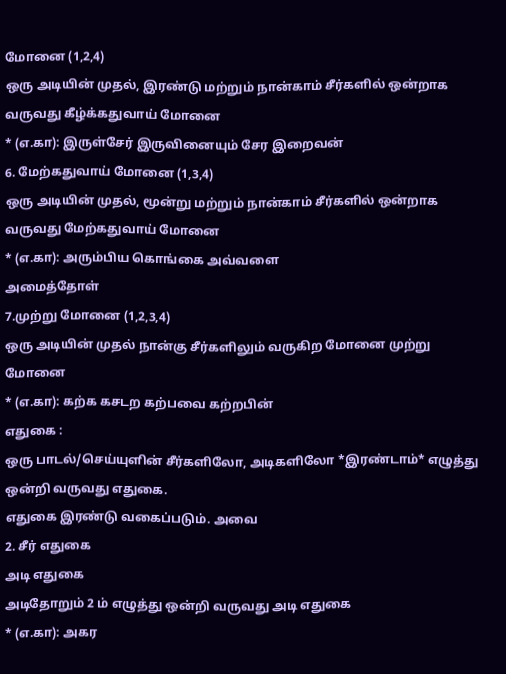மோனை (1,2,4)
ஒரு அடியின் முதல், இரண்டு மற்றும் நான்காம் சீர்களில் ஒன்றாக வருவது கீழ்க்கதுவாய் மோனை
* (எ.கா): இருள்சேர் இருவினையும் சேர இறைவன்
6. மேற்கதுவாய் மோனை (1,3,4)
ஒரு அடியின் முதல், மூன்று மற்றும் நான்காம் சீர்களில் ஒன்றாக வருவது மேற்கதுவாய் மோனை
* (எ.கா): அரும்பிய கொங்கை அவ்வளை
அமைத்தோள்
7.முற்று மோனை (1,2,3,4)
ஒரு அடியின் முதல் நான்கு சீர்களிலும் வருகிற மோனை முற்று மோனை
* (எ.கா): கற்க கசடற கற்பவை கற்றபின்
எதுகை :
ஒரு பாடல்/செய்யுளின் சீர்களிலோ, அடிகளிலோ *இரண்டாம்* எழுத்து ஒன்றி வருவது எதுகை.
எதுகை இரண்டு வகைப்படும். அவை
2. சீர் எதுகை
அடி எதுகை
அடிதோறும் 2 ம் எழுத்து ஒன்றி வருவது அடி எதுகை
* (எ.கா): அகர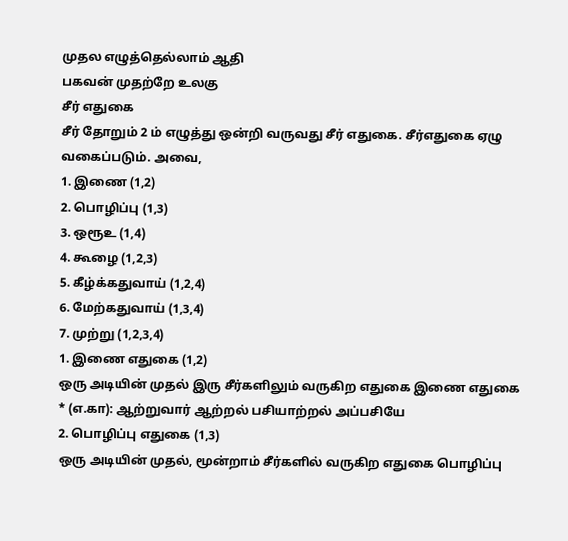முதல எழுத்தெல்லாம் ஆதி
பகவன் முதற்றே உலகு
சீர் எதுகை
சீர் தோறும் 2 ம் எழுத்து ஒன்றி வருவது சீர் எதுகை. சீர்எதுகை ஏழு வகைப்படும். அவை,
1. இணை (1,2)
2. பொழிப்பு (1,3)
3. ஒரூஉ (1,4)
4. கூழை (1,2,3)
5. கீழ்க்கதுவாய் (1,2,4)
6. மேற்கதுவாய் (1,3,4)
7. முற்று (1,2,3,4)
1. இணை எதுகை (1,2)
ஒரு அடியின் முதல் இரு சீர்களிலும் வருகிற எதுகை இணை எதுகை
* (எ.கா): ஆற்றுவார் ஆற்றல் பசியாற்றல் அப்பசியே
2. பொழிப்பு எதுகை (1,3)
ஒரு அடியின் முதல், மூன்றாம் சீர்களில் வருகிற எதுகை பொழிப்பு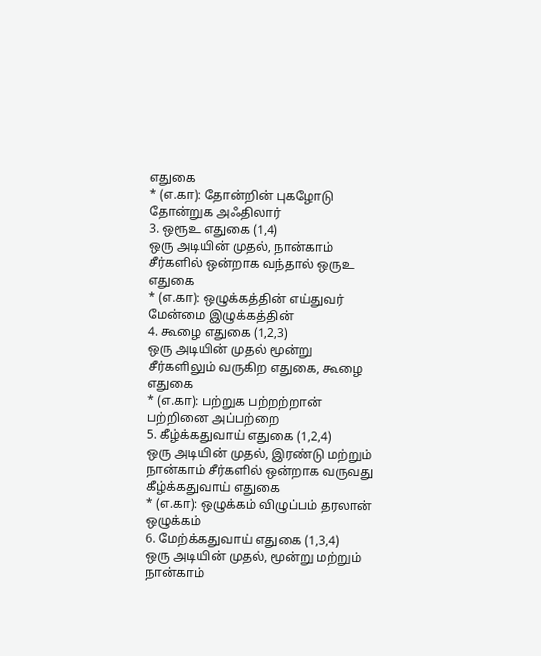எதுகை
* (எ.கா): தோன்றின் புகழோடு தோன்றுக அஃதிலார்
3. ஒரூஉ எதுகை (1,4)
ஒரு அடியின் முதல், நான்காம் சீர்களில் ஒன்றாக வந்தால் ஒருஉ எதுகை
* (எ.கா): ஒழுக்கத்தின் எய்துவர் மேன்மை இழுக்கத்தின்
4. கூழை எதுகை (1,2,3)
ஒரு அடியின் முதல் மூன்று சீர்களிலும் வருகிற எதுகை, கூழை எதுகை
* (எ.கா): பற்றுக பற்றற்றான் பற்றினை அப்பற்றை
5. கீழ்க்கதுவாய் எதுகை (1,2,4)
ஒரு அடியின் முதல், இரண்டு மற்றும் நான்காம் சீர்களில் ஒன்றாக வருவது கீழ்க்கதுவாய் எதுகை
* (எ.கா): ஒழுக்கம் விழுப்பம் தரலான் ஒழுக்கம்
6. மேற்க்கதுவாய் எதுகை (1,3,4)
ஒரு அடியின் முதல், மூன்று மற்றும் நான்காம்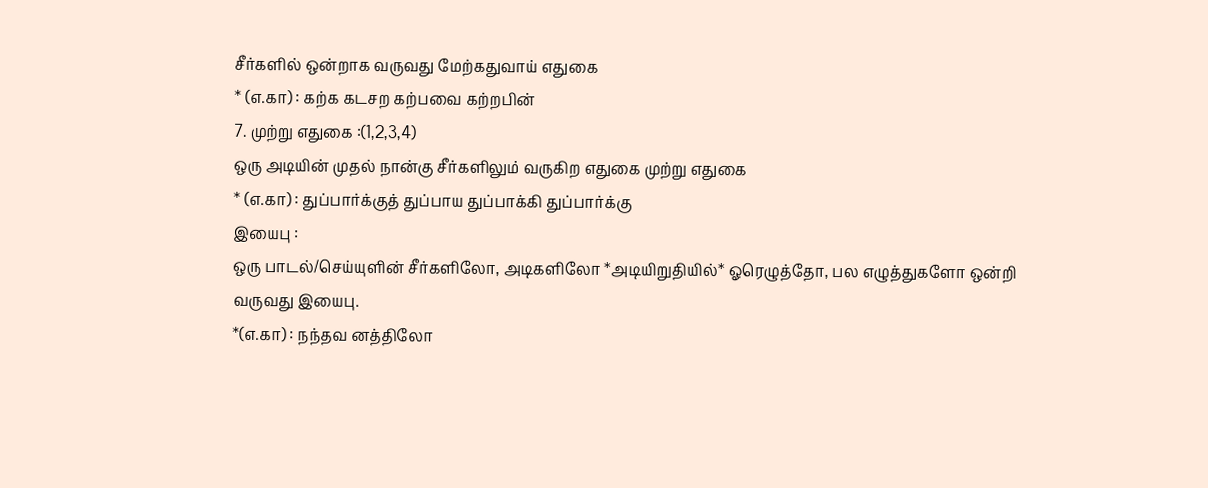சீர்களில் ஒன்றாக வருவது மேற்கதுவாய் எதுகை
* (எ.கா) : கற்க கடசற கற்பவை கற்றபின்
7. முற்று எதுகை :(1,2,3,4)
ஒரு அடியின் முதல் நான்கு சீர்களிலும் வருகிற எதுகை முற்று எதுகை
* (எ.கா) : துப்பார்க்குத் துப்பாய துப்பாக்கி துப்பார்க்கு
இயைபு :
ஒரு பாடல்/செய்யுளின் சீர்களிலோ, அடிகளிலோ *அடியிறுதியில்* ஓரெழுத்தோ, பல எழுத்துகளோ ஒன்றி வருவது இயைபு.
*(எ.கா) : நந்தவ னத்திலோ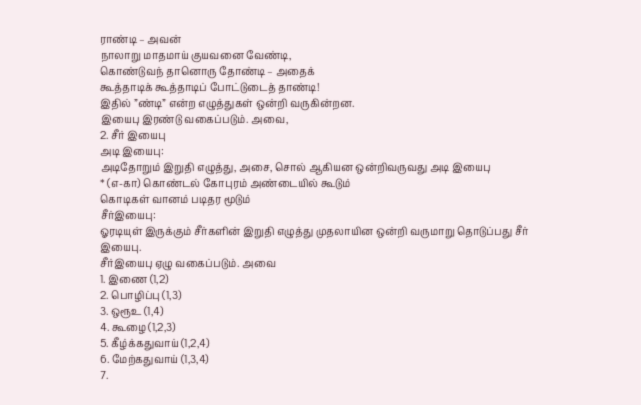ராண்டி – அவன்
நாலாறு மாதமாய் குயவனை வேண்டி,
கொண்டுவந் தானொரு தோண்டி – அதைக்
கூத்தாடிக் கூத்தாடிப் போட்டுடைத் தாண்டி!
இதில் ”ண்டி” என்ற எழுத்துகள் ஒன்றி வருகின்றன.
இயைபு இரண்டு வகைப்படும். அவை,
2. சீர் இயைபு
அடி இயைபு:
அடிதோறும் இறுதி எழுத்து, அசை, சொல் ஆகியன ஒன்றிவருவது அடி இயைபு
* (எ-கா) கொண்டல் கோபுரம் அண்டையில் கூடும்
கொடிகள் வானம் படிதர மூடும்
சீர்இயைபு:
ஓரடியுள் இருக்கும் சீர்களின் இறுதி எழுத்து முதலாயின ஒன்றி வருமாறு தொடுப்பது சீர் இயைபு.
சீர்இயைபு ஏழு வகைப்படும். அவை
1. இணை (1,2)
2. பொழிப்பு (1,3)
3. ஒரூஉ (1,4)
4. கூழை (1,2,3)
5. கீழ்க்கதுவாய் (1,2,4)
6. மேற்கதுவாய் (1,3,4)
7.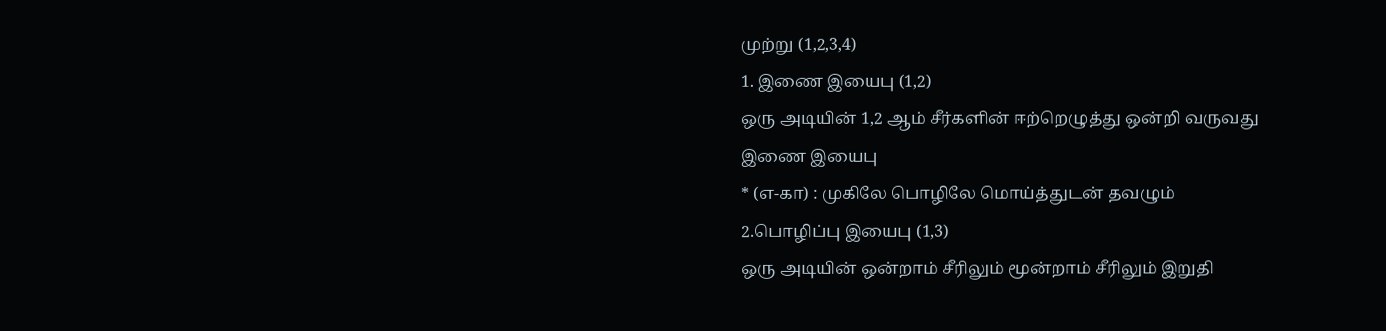முற்று (1,2,3,4)
1. இணை இயைபு (1,2)
ஒரு அடியின் 1,2 ஆம் சீர்களின் ஈற்றெழுத்து ஒன்றி வருவது இணை இயைபு
* (எ-கா) : முகிலே பொழிலே மொய்த்துடன் தவழும்
2.பொழிப்பு இயைபு (1,3)
ஒரு அடியின் ஒன்றாம் சீரிலும் மூன்றாம் சீரிலும் இறுதி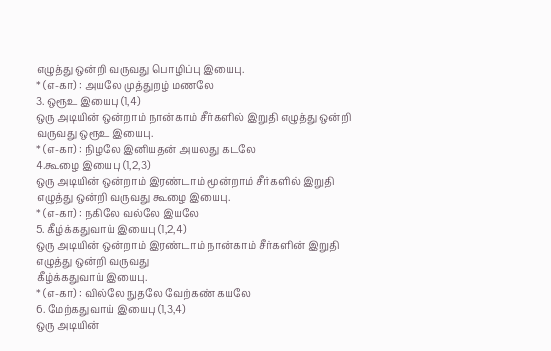எழுத்து ஒன்றி வருவது பொழிப்பு இயைபு.
* (எ-கா) : அயலே முத்துறழ் மணலே
3. ஒரூஉ இயைபு (1,4)
ஒரு அடியின் ஒன்றாம் நான்காம் சீர்களில் இறுதி எழுத்து ஒன்றி வருவது ஒரூஉ இயைபு.
* (எ-கா) : நிழலே இனியதன் அயலது கடலே
4.கூழை இயைபு (1,2,3)
ஒரு அடியின் ஒன்றாம் இரண்டாம் மூன்றாம் சீர்களில் இறுதி எழுத்து ஒன்றி வருவது கூழை இயைபு.
* (எ-கா) : நகிலே வல்லே இயலே
5. கீழ்க்கதுவாய் இயைபு (1,2,4)
ஒரு அடியின் ஒன்றாம் இரண்டாம் நான்காம் சீர்களின் இறுதி எழுத்து ஒன்றி வருவது
கீழ்க்கதுவாய் இயைபு.
* (எ-கா) : வில்லே நுதலே வேற்கண் கயலே
6. மேற்கதுவாய் இயைபு (1,3,4)
ஒரு அடியின்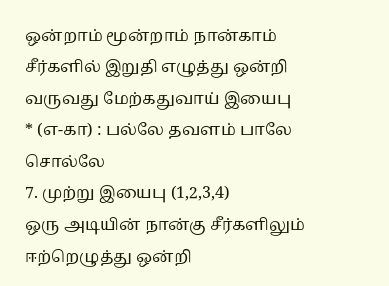ஒன்றாம் மூன்றாம் நான்காம் சீர்களில் இறுதி எழுத்து ஒன்றி வருவது மேற்கதுவாய் இயைபு
* (எ-கா) : பல்லே தவளம் பாலே சொல்லே
7. முற்று இயைபு (1,2,3,4)
ஒரு அடியின் நான்கு சீர்களிலும் ஈற்றெழுத்து ஒன்றி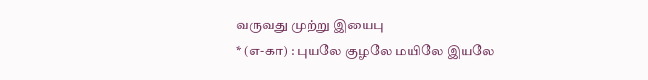வருவது முற்று இயைபு
* (எ-கா) : புயலே குழலே மயிலே இயலே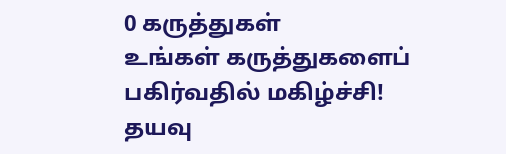0 கருத்துகள்
உங்கள் கருத்துகளைப் பகிர்வதில் மகிழ்ச்சி! தயவு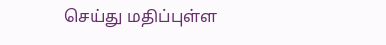செய்து மதிப்புள்ள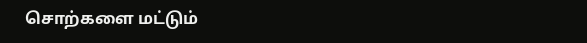சொற்களை மட்டும்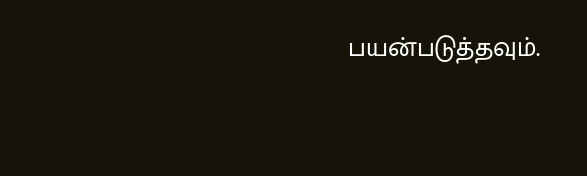பயன்படுத்தவும்.